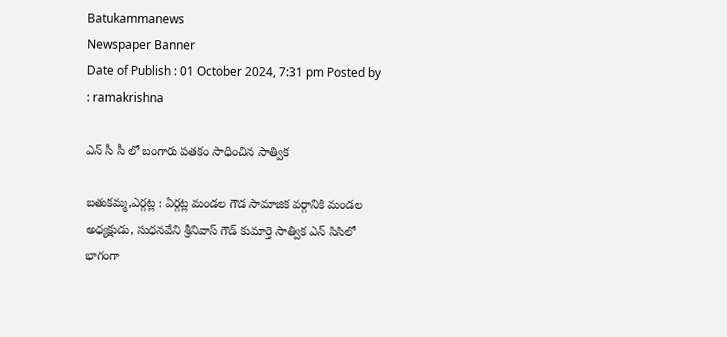Batukammanews
Newspaper Banner
Date of Publish : 01 October 2024, 7:31 pm Posted by : ramakrishna

ఎన్ సీ సీ లో బంగారు పతకం సాధించిన సాత్విక

బతుకమ్మ,ఎర్గట్ల : ఏర్గట్ల మండల గౌడ సామాజిక వర్గానికి మండల అధ్యక్షుడు, సుధనవేని శ్రీనివాస్ గౌడ్ కుమార్తె సాత్విక ఎన్ సిసిలో భాగంగా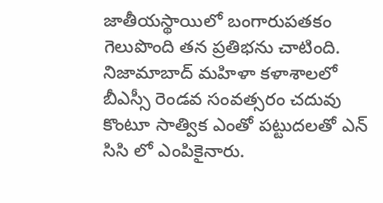జాతీయస్థాయిలో బంగారుపతకం గెలుపొంది తన ప్రతిభను చాటింది. నిజామాబాద్ మహిళా కళాశాలలో బీఎస్సీ రెండవ సంవత్సరం చదువు కొంటూ సాత్విక ఎంతో పట్టుదలతో ఎన్ సిసి లో ఎంపికైనారు.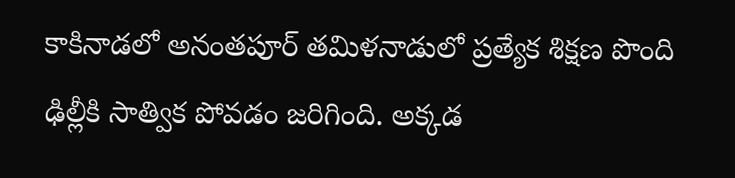కాకినాడలో అనంతపూర్ తమిళనాడులో ప్రత్యేక శిక్షణ పొంది ఢిల్లీకి సాత్విక పోవడం జరిగింది. అక్కడ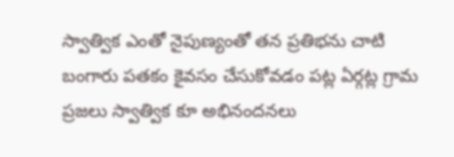స్వాత్విక ఎంతో నైపుణ్యంతో తన ప్రతిభను చాటి బంగారు పతకం కైవసం చేసుకోవడం పట్ల ఏర్గట్ల గ్రామ ప్రజలు స్వాత్విక కూ అభినందనలు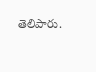తెలిపారు.